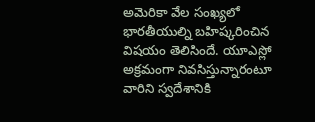అమెరికా వేల సంఖ్యలో భారతీయుల్ని బహిష్కరించిన విషయం తెలిసిందే. యూఎస్లో అక్రమంగా నివసిస్తున్నారంటూ వారిని స్వదేశానికి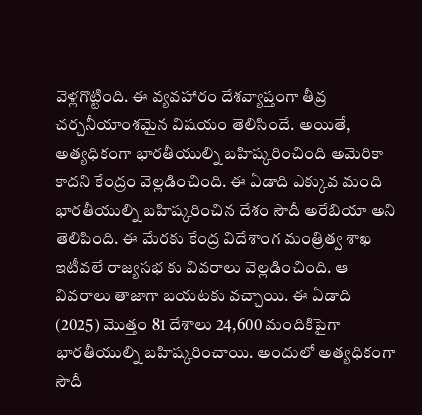వెళ్లగొట్టింది. ఈ వ్యవహారం దేశవ్యాప్తంగా తీవ్ర చర్చనీయాంశమైన విషయం తెలిసిందే. అయితే, అత్యధికంగా భారతీయుల్ని బహిష్కరించింది అమెరికా కాదని కేంద్రం వెల్లడించింది. ఈ ఏడాది ఎక్కువ మంది భారతీయుల్ని బహిష్కరించిన దేశం సౌదీ అరేబియా అని తెలిపింది. ఈ మేరకు కేంద్ర విదేశాంగ మంత్రిత్వ శాఖ ఇటీవలే రాజ్యసభ కు వివరాలు వెల్లడించింది. ఆ వివరాలు తాజాగా బయటకు వచ్చాయి. ఈ ఏడాది (2025) మొత్తం 81 దేశాలు 24,600 మందికిపైగా భారతీయుల్ని బహిష్కరించాయి. అందులో అత్యధికంగా సౌదీ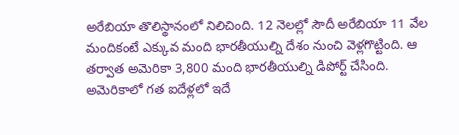అరేబియా తొలిస్థానంలో నిలిచింది. 12 నెలల్లో సౌదీ అరేబియా 11 వేల మందికంటే ఎక్కువ మంది భారతీయుల్ని దేశం నుంచి వెళ్లగొట్టింది. ఆ తర్వాత అమెరికా 3,800 మంది భారతీయుల్ని డిపోర్ట్ చేసింది. అమెరికాలో గత ఐదేళ్లలో ఇదే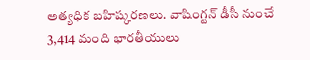అత్యధిక బహిష్కరణలు. వాషింగ్టన్ డీసీ నుంచే 3,414 మంది భారతీయులు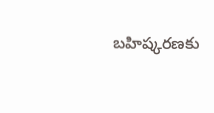బహిష్కరణకు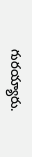గురయ్యారు.